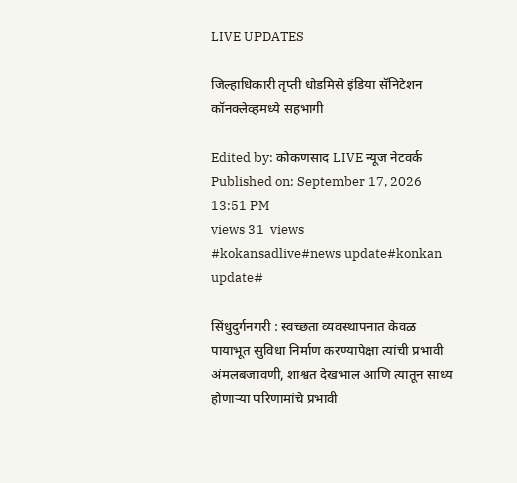LIVE UPDATES

जिल्हाधिकारी तृप्ती धोडमिसे इंडिया सॅनिटेशन कॉनक्लेव्हमध्ये सहभागी

Edited by: कोकणसाद LIVE न्यूज नेटवर्क
Published on: September 17, 2026 13:51 PM
views 31  views
#kokansadlive#news update#konkan update#

सिंधुदुर्गनगरी : स्वच्छता व्यवस्थापनात केवळ पायाभूत सुविधा निर्माण करण्यापेक्षा त्यांची प्रभावी अंमलबजावणी, शाश्वत देखभाल आणि त्यातून साध्य होणाऱ्या परिणामांचे प्रभावी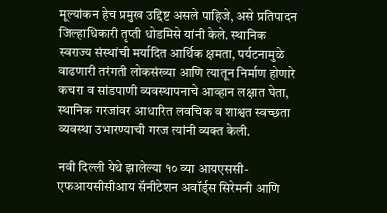मूल्यांकन हेच प्रमुख उद्दिष्ट असले पाहिजे, असे प्रतिपादन जिल्हाधिकारी तृप्ती धोडमिसे यांनी केले. स्थानिक स्वराज्य संस्थांची मर्यादित आर्थिक क्षमता, पर्यटनामुळे वाढणारी तरंगती लोकसंख्या आणि त्यातून निर्माण होणारे कचरा व सांडपाणी व्यवस्थापनाचे आव्हान लक्षात घेता, स्थानिक गरजांवर आधारित लवचिक व शाश्वत स्वच्छता व्यवस्था उभारण्याची गरज त्यांनी व्यक्त केली.

नवी दिल्ली येथे झालेल्या १० व्या आयएससी-एफआयसीसीआय सॅनीटेशन अवॉर्ड्स सिरेमनी आणि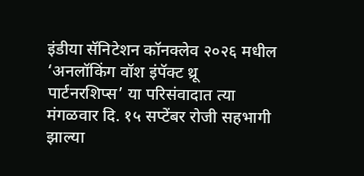इंडीया सॅनिटेशन कॉनक्लेव २०२६ मधील ‘अनलॉकिंग वॉश इंपॅक्ट थ्रू पार्टनरशिप्स’ या परिसंवादात त्या मंगळवार दि. १५ सप्टेंबर रोजी सहभागी झाल्या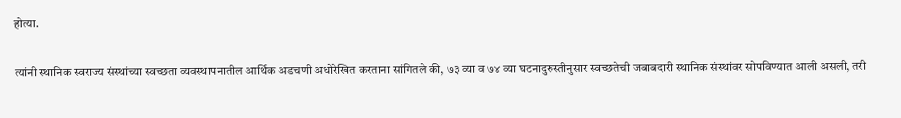होत्या.

त्यांनी स्थानिक स्वराज्य संस्थांच्या स्वच्छता व्यवस्थापनातील आर्थिक अडचणी अधोरेखित करताना सांगितले की, ७३ व्या व ७४ व्या घटनादुरुस्तीनुसार स्वच्छतेची जबाबदारी स्थानिक संस्थांवर सोपविण्यात आली असली, तरी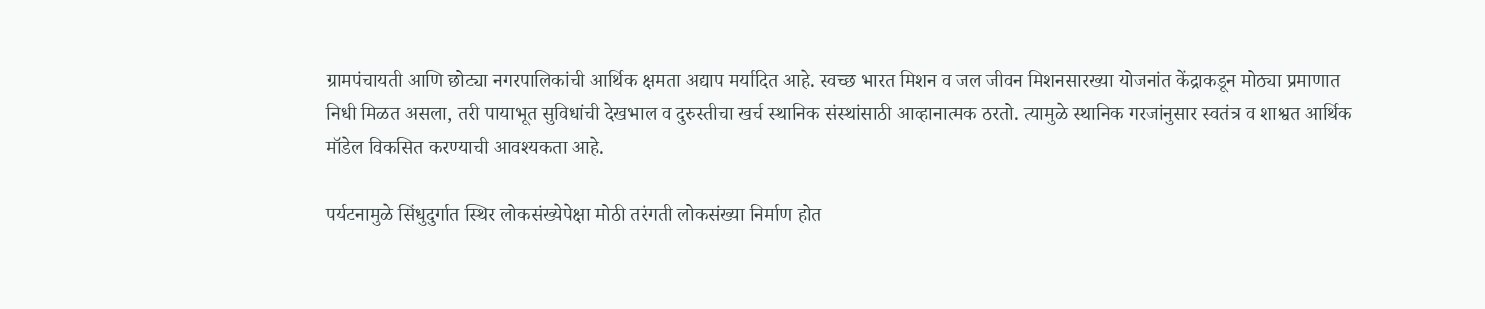ग्रामपंचायती आणि छोट्या नगरपालिकांची आर्थिक क्षमता अद्याप मर्यादित आहे. स्वच्छ भारत मिशन व जल जीवन मिशनसारख्या योजनांत केंद्राकडून मोठ्या प्रमाणात निधी मिळत असला, तरी पायाभूत सुविधांची देखभाल व दुरुस्तीचा खर्च स्थानिक संस्थांसाठी आव्हानात्मक ठरतो. त्यामुळे स्थानिक गरजांनुसार स्वतंत्र व शाश्वत आर्थिक मॉडेल विकसित करण्याची आवश्यकता आहे.

पर्यटनामुळे सिंधुदुर्गात स्थिर लोकसंख्येपेक्षा मोठी तरंगती लोकसंख्या निर्माण होत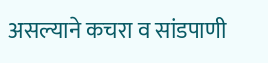असल्याने कचरा व सांडपाणी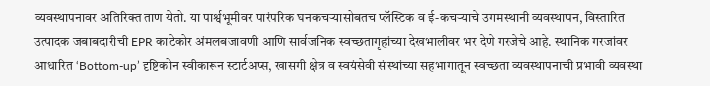व्यवस्थापनावर अतिरिक्त ताण येतो. या पार्श्वभूमीवर पारंपरिक घनकचऱ्यासोबतच प्लॅस्टिक व ई-कचऱ्याचे उगमस्थानी व्यवस्थापन, विस्तारित उत्पादक जबाबदारीची EPR काटेकोर अंमलबजावणी आणि सार्वजनिक स्वच्छतागृहांच्या देखभालीवर भर देणे गरजेचे आहे. स्थानिक गरजांवर आधारित ‘Bottom-up’ दृष्टिकोन स्वीकारून स्टार्टअप्स, खासगी क्षेत्र व स्वयंसेवी संस्थांच्या सहभागातून स्वच्छता व्यवस्थापनाची प्रभावी व्यवस्था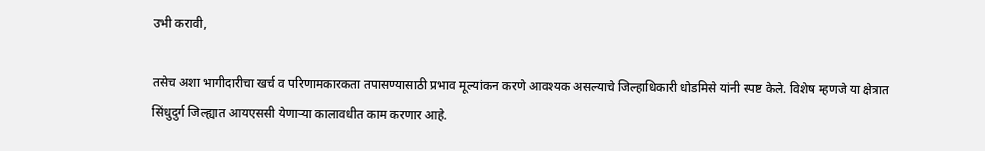उभी करावी,

तसेच अशा भागीदारीचा खर्च व परिणामकारकता तपासण्यासाठी प्रभाव मूल्यांकन करणे आवश्यक असल्याचे जिल्हाधिकारी धोडमिसे यांनी स्पष्ट केले. विशेष म्हणजे या क्षेत्रात सिंधुदुर्ग जिल्ह्यात आयएससी येणाऱ्या कालावधीत काम करणार आहे.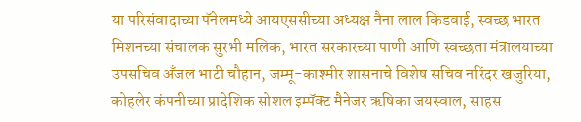या परिसंवादाच्या पॅनेलमध्ये आयएससीच्या अध्यक्ष नैना लाल किडवाई, स्वच्छ भारत मिशनच्या संचालक सुरभी मलिक, भारत सरकारच्या पाणी आणि स्वच्छता मंत्रालयाच्या उपसचिव अँजल भाटी चौहान, जम्मू-काश्मीर शासनाचे विशेष सचिव नरिंदर खजुरिया, कोहलेर कंपनीच्या प्रादेशिक सोशल इम्पॅक्ट मैनेजर ऋषिका जयस्वाल, साहस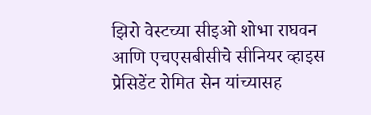झिरो वेस्टच्या सीइओ शोभा राघवन आणि एचएसबीसीचे सीनियर व्हाइस प्रेसिडेंट रोमित सेन यांच्यासह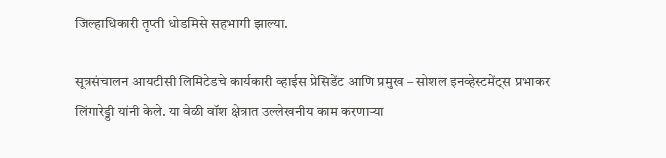जिल्हाधिकारी तृप्ती धोडमिसे सहभागी झाल्या.

सूत्रसंचालन आयटीसी लिमिटेडचे कार्यकारी व्हाईस प्रेसिडेंट आणि प्रमुख – सोशल इनव्हेस्टमेंट्स प्रभाकर लिंगारेड्डी यांनी केले. या वेळी वॉश क्षेत्रात उल्लेखनीय काम करणाऱ्या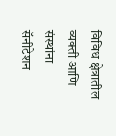विविध क्षेत्रातील व्यक्ती आणि संस्थांना सॅनीटेशन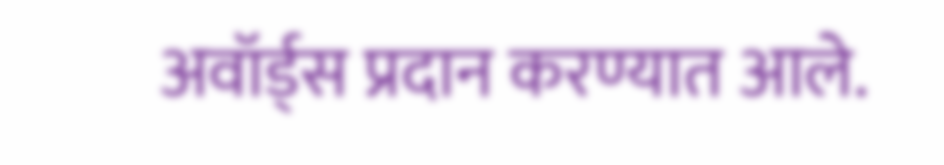अवॉर्ड्स प्रदान करण्यात आले.